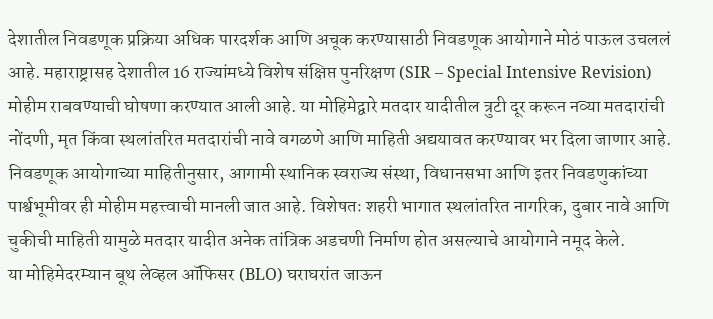देशातील निवडणूक प्रक्रिया अधिक पारदर्शक आणि अचूक करण्यासाठी निवडणूक आयोगाने मोठं पाऊल उचललं आहे. महाराष्ट्रासह देशातील 16 राज्यांमध्ये विशेष संक्षिप्त पुनरिक्षण (SIR – Special Intensive Revision) मोहीम राबवण्याची घोषणा करण्यात आली आहे. या मोहिमेद्वारे मतदार यादीतील त्रुटी दूर करून नव्या मतदारांची नोंदणी, मृत किंवा स्थलांतरित मतदारांची नावे वगळणे आणि माहिती अद्ययावत करण्यावर भर दिला जाणार आहे.
निवडणूक आयोगाच्या माहितीनुसार, आगामी स्थानिक स्वराज्य संस्था, विधानसभा आणि इतर निवडणुकांच्या पार्श्वभूमीवर ही मोहीम महत्त्वाची मानली जात आहे. विशेषतः शहरी भागात स्थलांतरित नागरिक, दुबार नावे आणि चुकीची माहिती यामुळे मतदार यादीत अनेक तांत्रिक अडचणी निर्माण होत असल्याचे आयोगाने नमूद केले.
या मोहिमेदरम्यान बूथ लेव्हल ऑफिसर (BLO) घराघरांत जाऊन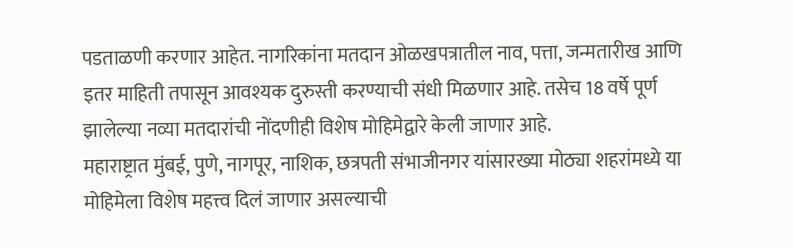पडताळणी करणार आहेत. नागरिकांना मतदान ओळखपत्रातील नाव, पत्ता, जन्मतारीख आणि इतर माहिती तपासून आवश्यक दुरुस्ती करण्याची संधी मिळणार आहे. तसेच 18 वर्षे पूर्ण झालेल्या नव्या मतदारांची नोंदणीही विशेष मोहिमेद्वारे केली जाणार आहे.
महाराष्ट्रात मुंबई, पुणे, नागपूर, नाशिक, छत्रपती संभाजीनगर यांसारख्या मोठ्या शहरांमध्ये या मोहिमेला विशेष महत्त्व दिलं जाणार असल्याची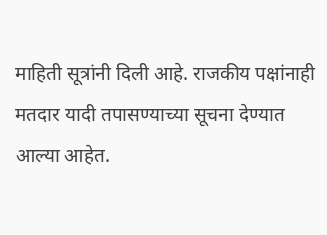माहिती सूत्रांनी दिली आहे. राजकीय पक्षांनाही मतदार यादी तपासण्याच्या सूचना देण्यात आल्या आहेत.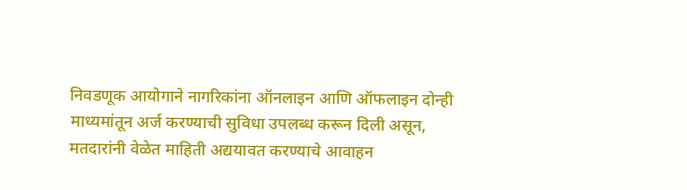निवडणूक आयोगाने नागरिकांना ऑनलाइन आणि ऑफलाइन दोन्ही माध्यमांतून अर्ज करण्याची सुविधा उपलब्ध करून दिली असून, मतदारांनी वेळेत माहिती अद्ययावत करण्याचे आवाहन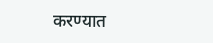करण्यात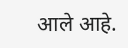आले आहे.